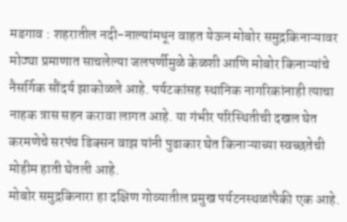मडगाव : शहरातील नदी-नाल्यांमधून वाहत येऊन मोबोर समुद्रकिनाऱ्यावर मोठ्या प्रमाणात साचलेल्या जलपर्णीमुळे केळशी आणि मोबोर किनाऱ्यांचे नैसर्गिक सौंदर्य झाकोळले आहे. पर्यटकांसह स्थानिक नागरिकांनाही त्याचा नाहक त्रास सहन करावा लागत आहे. या गंभीर परिस्थितीची दखल घेत करमणेचे सरपंच डिक्सन वाझ यांनी पुढाकार घेत किनाऱ्याच्या स्वच्छतेची मोहीम हाती घेतली आहे.
मोबोर समुद्रकिनारा हा दक्षिण गोव्यातील प्रमुख पर्यटनस्थळांपैकी एक आहे.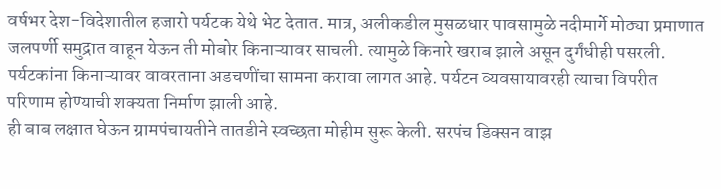वर्षभर देश-विदेशातील हजारो पर्यटक येथे भेट देतात. मात्र, अलीकडील मुसळधार पावसामुळे नदीमार्गे मोठ्या प्रमाणात जलपर्णी समुद्रात वाहून येऊन ती मोबोर किनाऱ्यावर साचली. त्यामुळे किनारे खराब झाले असून दुर्गंधीही पसरली. पर्यटकांना किनाऱ्यावर वावरताना अडचणींचा सामना करावा लागत आहे. पर्यटन व्यवसायावरही त्याचा विपरीत परिणाम होण्याची शक्यता निर्माण झाली आहे.
ही बाब लक्षात घेऊन ग्रामपंचायतीने तातडीने स्वच्छता मोहीम सुरू केली. सरपंच डिक्सन वाझ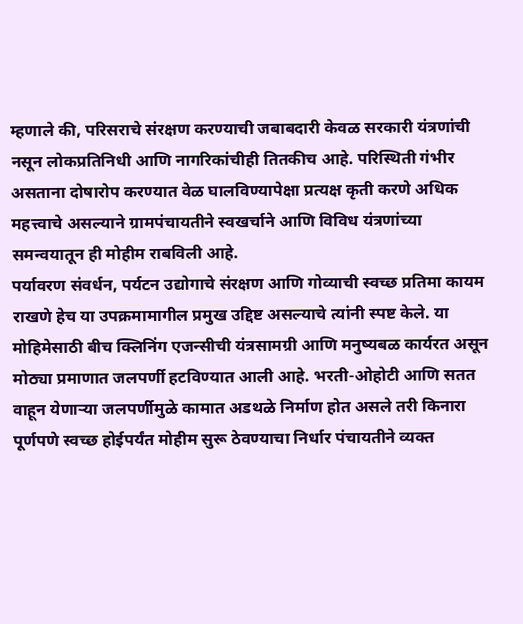म्हणाले की, परिसराचे संरक्षण करण्याची जबाबदारी केवळ सरकारी यंत्रणांची नसून लोकप्रतिनिधी आणि नागरिकांचीही तितकीच आहे. परिस्थिती गंभीर असताना दोषारोप करण्यात वेळ घालविण्यापेक्षा प्रत्यक्ष कृती करणे अधिक महत्त्वाचे असल्याने ग्रामपंचायतीने स्वखर्चाने आणि विविध यंत्रणांच्या समन्वयातून ही मोहीम राबविली आहे.
पर्यावरण संवर्धन, पर्यटन उद्योगाचे संरक्षण आणि गोव्याची स्वच्छ प्रतिमा कायम राखणे हेच या उपक्रमामागील प्रमुख उद्दिष्ट असल्याचे त्यांनी स्पष्ट केले. या मोहिमेसाठी बीच क्लिनिंग एजन्सीची यंत्रसामग्री आणि मनुष्यबळ कार्यरत असून मोठ्या प्रमाणात जलपर्णी हटविण्यात आली आहे. भरती-ओहोटी आणि सतत वाहून येणाऱ्या जलपर्णीमुळे कामात अडथळे निर्माण होत असले तरी किनारा पूर्णपणे स्वच्छ होईपर्यंत मोहीम सुरू ठेवण्याचा निर्धार पंचायतीने व्यक्त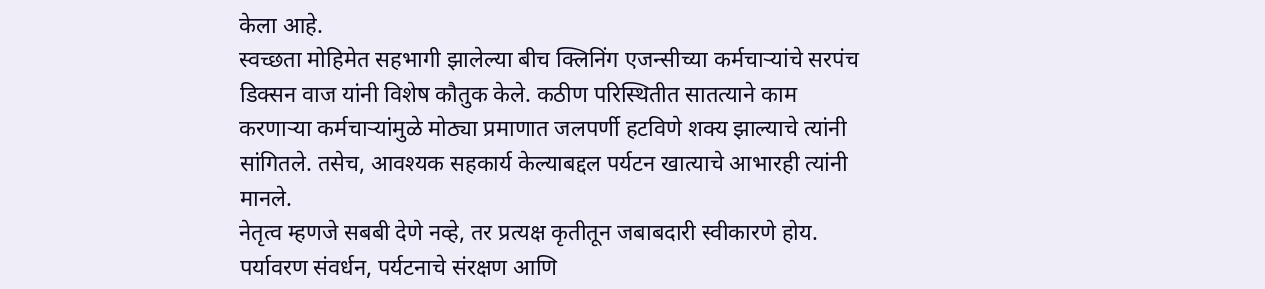केला आहे.
स्वच्छता मोहिमेत सहभागी झालेल्या बीच क्लिनिंग एजन्सीच्या कर्मचाऱ्यांचे सरपंच डिक्सन वाज यांनी विशेष कौतुक केले. कठीण परिस्थितीत सातत्याने काम करणाऱ्या कर्मचाऱ्यांमुळे मोठ्या प्रमाणात जलपर्णी हटविणे शक्य झाल्याचे त्यांनी सांगितले. तसेच, आवश्यक सहकार्य केल्याबद्दल पर्यटन खात्याचे आभारही त्यांनी मानले.
नेतृत्व म्हणजे सबबी देणे नव्हे, तर प्रत्यक्ष कृतीतून जबाबदारी स्वीकारणे होय. पर्यावरण संवर्धन, पर्यटनाचे संरक्षण आणि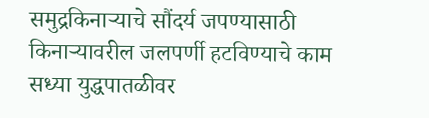समुद्रकिनाऱ्याचे सौंदर्य जपण्यासाठी किनाऱ्यावरील जलपर्णी हटविण्याचे काम सध्या युद्धपातळीवर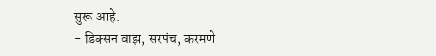सुरू आहे.
- डिक्सन वाझ, सरपंच, करमणे